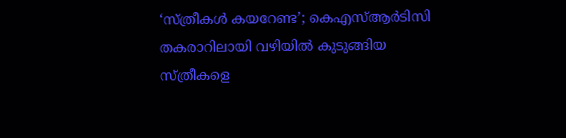‘സ്ത്രീകൾ കയറേണ്ട’; കെഎസ്ആർടിസി തകരാറിലായി വഴിയിൽ കുടുങ്ങിയ സ്ത്രീകളെ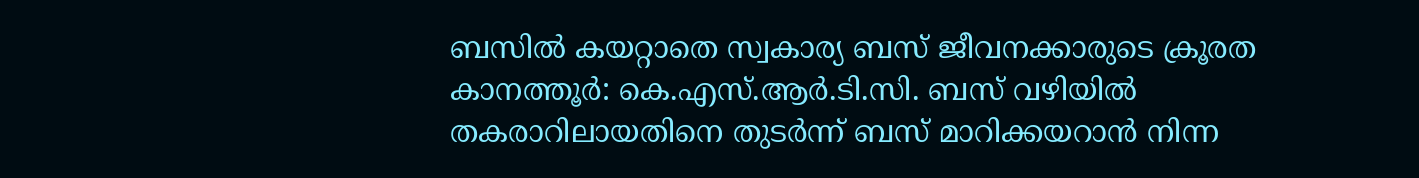ബസിൽ കയറ്റാതെ സ്വകാര്യ ബസ് ജീവനക്കാരുടെ ക്രൂരത
കാനത്തൂർ: കെ.എസ്.ആർ.ടി.സി. ബസ് വഴിയിൽ തകരാറിലായതിനെ തുടർന്ന് ബസ് മാറിക്കയറാൻ നിന്ന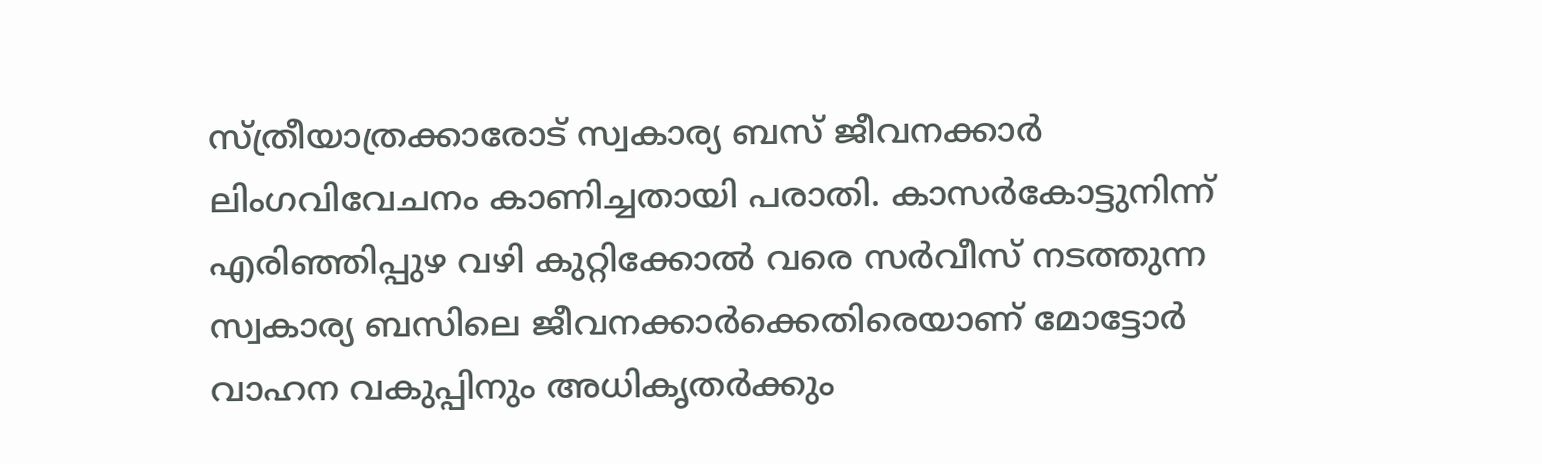സ്ത്രീയാത്രക്കാരോട് സ്വകാര്യ ബസ് ജീവനക്കാർ ലിംഗവിവേചനം കാണിച്ചതായി പരാതി. കാസർകോട്ടുനിന്ന് എരിഞ്ഞിപ്പുഴ വഴി കുറ്റിക്കോൽ വരെ സർവീസ് നടത്തുന്ന സ്വകാര്യ ബസിലെ ജീവനക്കാർക്കെതിരെയാണ് മോട്ടോർ വാഹന വകുപ്പിനും അധികൃതർക്കും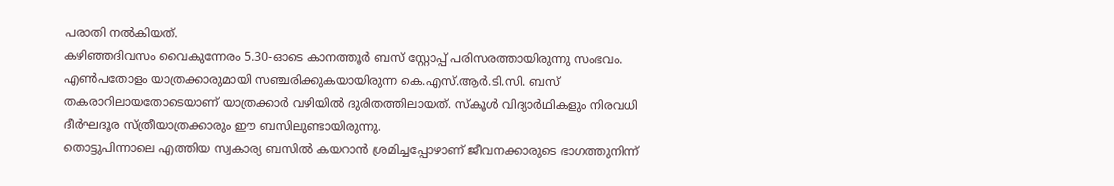പരാതി നൽകിയത്.
കഴിഞ്ഞദിവസം വൈകുന്നേരം 5.30-ഓടെ കാനത്തൂർ ബസ് സ്റ്റോപ്പ് പരിസരത്തായിരുന്നു സംഭവം. എൺപതോളം യാത്രക്കാരുമായി സഞ്ചരിക്കുകയായിരുന്ന കെ.എസ്.ആർ.ടി.സി. ബസ് തകരാറിലായതോടെയാണ് യാത്രക്കാർ വഴിയിൽ ദുരിതത്തിലായത്. സ്കൂൾ വിദ്യാർഥികളും നിരവധി ദീർഘദൂര സ്ത്രീയാത്രക്കാരും ഈ ബസിലുണ്ടായിരുന്നു.
തൊട്ടുപിന്നാലെ എത്തിയ സ്വകാര്യ ബസിൽ കയറാൻ ശ്രമിച്ചപ്പോഴാണ് ജീവനക്കാരുടെ ഭാഗത്തുനിന്ന്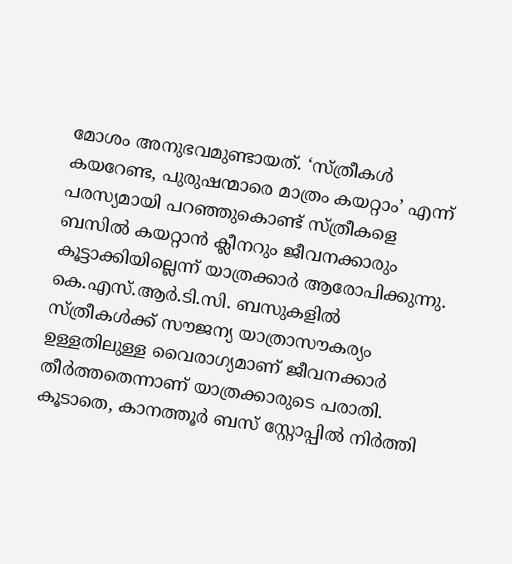മോശം അനുഭവമുണ്ടായത്. ‘സ്ത്രീകൾ കയറേണ്ട, പുരുഷന്മാരെ മാത്രം കയറ്റാം’ എന്ന് പരസ്യമായി പറഞ്ഞുകൊണ്ട് സ്ത്രീകളെ ബസിൽ കയറ്റാൻ ക്ലീനറും ജീവനക്കാരും കൂട്ടാക്കിയില്ലെന്ന് യാത്രക്കാർ ആരോപിക്കുന്നു. കെ.എസ്.ആർ.ടി.സി. ബസുകളിൽ സ്ത്രീകൾക്ക് സൗജന്യ യാത്രാസൗകര്യം ഉള്ളതിലുള്ള വൈരാഗ്യമാണ് ജീവനക്കാർ തീർത്തതെന്നാണ് യാത്രക്കാരുടെ പരാതി.
കൂടാതെ, കാനത്തൂർ ബസ് സ്റ്റോപ്പിൽ നിർത്തി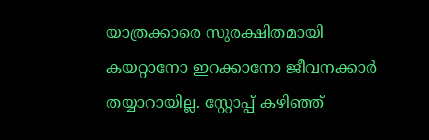യാത്രക്കാരെ സുരക്ഷിതമായി കയറ്റാനോ ഇറക്കാനോ ജീവനക്കാർ തയ്യാറായില്ല. സ്റ്റോപ്പ് കഴിഞ്ഞ്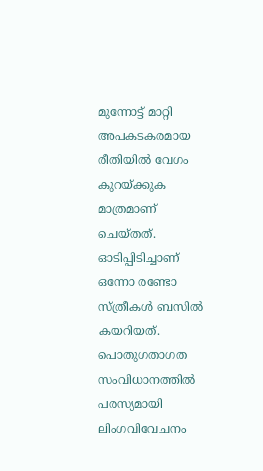മുന്നോട്ട് മാറ്റി അപകടകരമായ രീതിയിൽ വേഗം കുറയ്ക്കുക മാത്രമാണ് ചെയ്തത്. ഓടിപ്പിടിച്ചാണ് ഒന്നോ രണ്ടോ സ്ത്രീകൾ ബസിൽ കയറിയത്. പൊതുഗതാഗത സംവിധാനത്തിൽ പരസ്യമായി ലിംഗവിവേചനം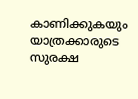കാണിക്കുകയും യാത്രക്കാരുടെ സുരക്ഷ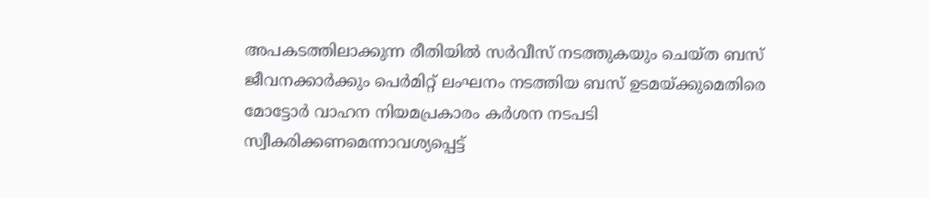അപകടത്തിലാക്കുന്ന രീതിയിൽ സർവീസ് നടത്തുകയും ചെയ്ത ബസ് ജീവനക്കാർക്കും പെർമിറ്റ് ലംഘനം നടത്തിയ ബസ് ഉടമയ്ക്കുമെതിരെ മോട്ടോർ വാഹന നിയമപ്രകാരം കർശന നടപടി സ്വീകരിക്കണമെന്നാവശ്യപ്പെട്ട്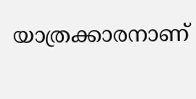യാത്രക്കാരനാണ്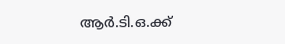ആർ.ടി.ഒ.ക്ക്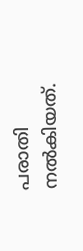പരാതി നൽകിയത്.